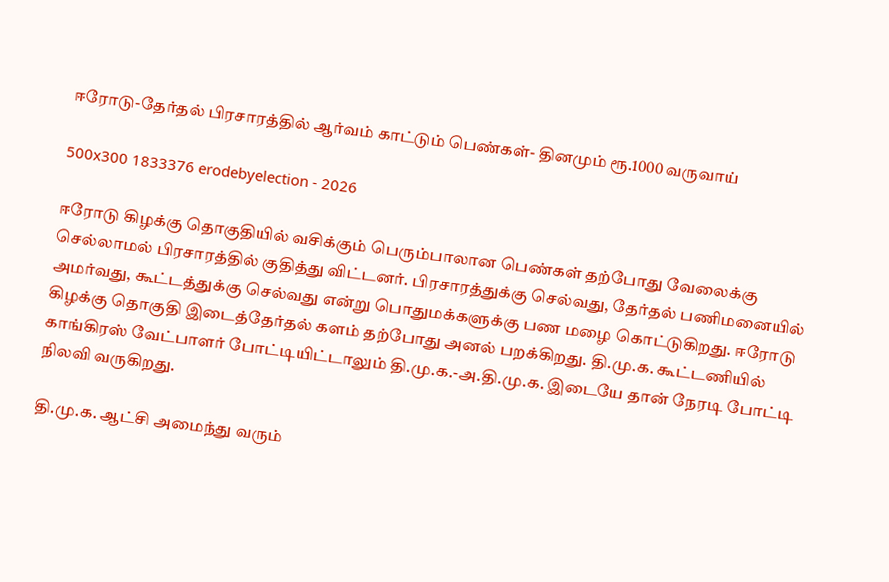ஈரோடு-தேர்தல் பிரசாரத்தில் ஆர்வம் காட்டும் பெண்கள்- தினமும் ரூ.1000 வருவாய்

500x300 1833376 erodebyelection - 2026

ஈரோடு கிழக்கு தொகுதியில் வசிக்கும் பெரும்பாலான பெண்கள் தற்போது வேலைக்கு செல்லாமல் பிரசாரத்தில் குதித்து விட்டனர். பிரசாரத்துக்கு செல்வது, தேர்தல் பணிமனையில் அமர்வது, கூட்டத்துக்கு செல்வது என்று பொதுமக்களுக்கு பண மழை கொட்டுகிறது. ஈரோடு கிழக்கு தொகுதி இடைத்தேர்தல் களம் தற்போது அனல் பறக்கிறது. தி.மு.க. கூட்டணியில் காங்கிரஸ் வேட்பாளர் போட்டியிட்டாலும் தி.மு.க.-அ.தி.மு.க. இடையே தான் நேரடி போட்டி நிலவி வருகிறது.

தி.மு.க. ஆட்சி அமைந்து வரும்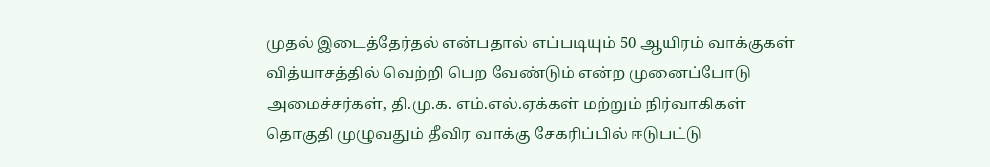முதல் இடைத்தேர்தல் என்பதால் எப்படியும் 50 ஆயிரம் வாக்குகள் வித்யாசத்தில் வெற்றி பெற வேண்டும் என்ற முனைப்போடு அமைச்சர்கள், தி.மு.க. எம்.எல்.ஏக்கள் மற்றும் நிர்வாகிகள் தொகுதி முழுவதும் தீவிர வாக்கு சேகரிப்பில் ஈடுபட்டு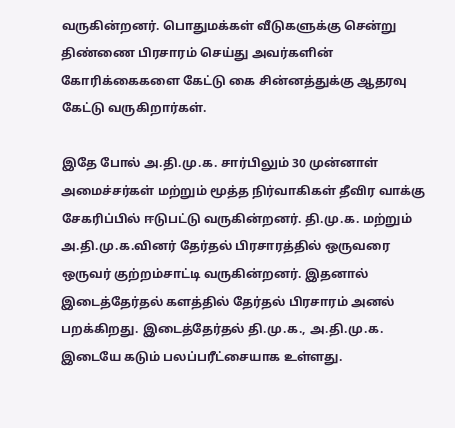வருகின்றனர். பொதுமக்கள் வீடுகளுக்கு சென்று திண்ணை பிரசாரம் செய்து அவர்களின் கோரிக்கைகளை கேட்டு கை சின்னத்துக்கு ஆதரவு கேட்டு வருகிறார்கள்.

இதே போல் அ.தி.மு.க. சார்பிலும் 30 முன்னாள் அமைச்சர்கள் மற்றும் மூத்த நிர்வாகிகள் தீவிர வாக்கு சேகரிப்பில் ஈடுபட்டு வருகின்றனர். தி.மு.க. மற்றும் அ.தி.மு.க.வினர் தேர்தல் பிரசாரத்தில் ஒருவரை ஒருவர் குற்றம்சாட்டி வருகின்றனர். இதனால் இடைத்தேர்தல் களத்தில் தேர்தல் பிரசாரம் அனல் பறக்கிறது. இடைத்தேர்தல் தி.மு.க., அ.தி.மு.க. இடையே கடும் பலப்பரீட்சையாக உள்ளது.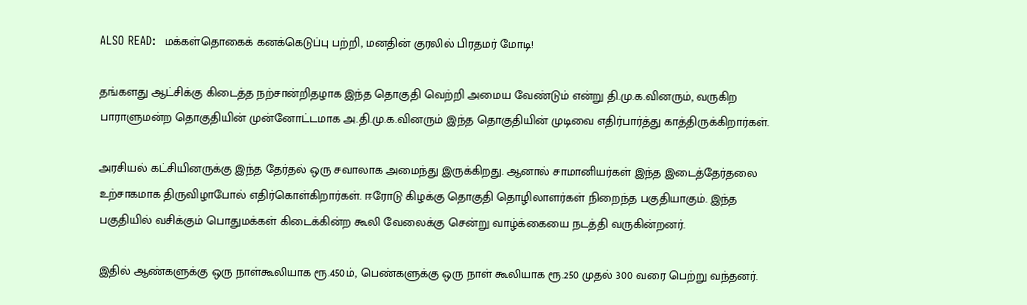ALSO READ:  மக்கள்தொகைக் கனக்கெடுப்பு பற்றி, மனதின் குரலில் பிரதமர் மோடி!

தங்களது ஆட்சிக்கு கிடைத்த நற்சான்றிதழாக இந்த தொகுதி வெற்றி அமைய வேண்டும் என்று தி.மு.க.வினரும், வருகிற பாராளுமன்ற தொகுதியின் முன்னோட்டமாக அ.தி.மு.க.வினரும் இந்த தொகுதியின் முடிவை எதிர்பார்த்து காத்திருக்கிறார்கள்.

அரசியல் கட்சியினருக்கு இந்த தேர்தல் ஒரு சவாலாக அமைந்து இருக்கிறது. ஆனால் சாமானியர்கள் இந்த இடைத்தேர்தலை உற்சாகமாக திருவிழாபோல் எதிர்கொள்கிறார்கள். ஈரோடு கிழக்கு தொகுதி தொழிலாளர்கள் நிறைந்த பகுதியாகும். இந்த பகுதியில் வசிக்கும் பொதுமக்கள் கிடைக்கின்ற கூலி வேலைக்கு சென்று வாழ்க்கையை நடத்தி வருகின்றனர்.

இதில் ஆண்களுக்கு ஒரு நாள்கூலியாக ரூ.450ம், பெண்களுக்கு ஒரு நாள் கூலியாக ரூ.250 முதல் 300 வரை பெற்று வந்தனர்.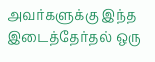அவர்களுக்கு இந்த இடைத்தேர்தல் ஒரு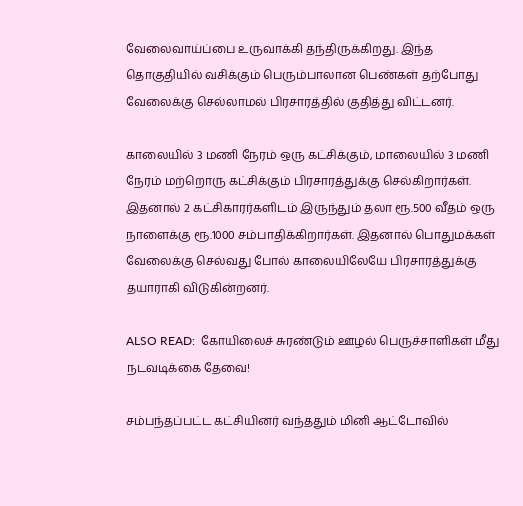வேலைவாய்ப்பை உருவாக்கி தந்திருக்கிறது. இந்த தொகுதியில் வசிக்கும் பெரும்பாலான பெண்கள் தற்போது வேலைக்கு செல்லாமல் பிரசாரத்தில் குதித்து விட்டனர்.

காலையில் 3 மணி நேரம் ஒரு கட்சிக்கும், மாலையில் 3 மணி நேரம் மற்றொரு கட்சிக்கும் பிரசாரத்துக்கு செல்கிறார்கள். இதனால் 2 கட்சிகாரர்களிடம் இருந்தும் தலா ரூ.500 வீதம் ஒரு நாளைக்கு ரூ.1000 சம்பாதிக்கிறார்கள். இதனால் பொதுமக்கள் வேலைக்கு செல்வது போல் காலையிலேயே பிரசாரத்துக்கு தயாராகி விடுகின்றனர்.

ALSO READ:  கோயிலைச் சுரண்டும் ஊழல் பெருச்சாளிகள் மீது நடவடிக்கை தேவை!

சம்பந்தப்பட்ட கட்சியினர் வந்ததும் மினி ஆட்டோவில்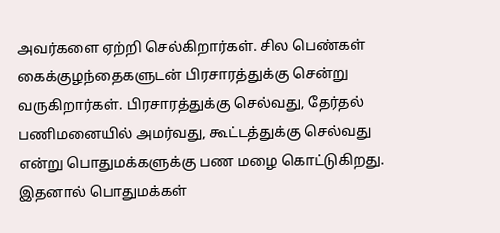அவர்களை ஏற்றி செல்கிறார்கள். சில பெண்கள் கைக்குழந்தைகளுடன் பிரசாரத்துக்கு சென்று வருகிறார்கள். பிரசாரத்துக்கு செல்வது, தேர்தல் பணிமனையில் அமர்வது, கூட்டத்துக்கு செல்வது என்று பொதுமக்களுக்கு பண மழை கொட்டுகிறது. இதனால் பொதுமக்கள்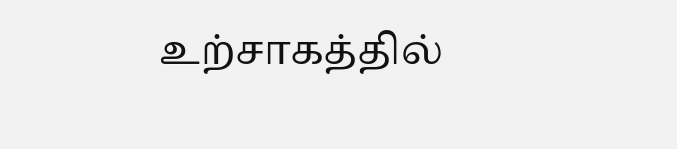உற்சாகத்தில்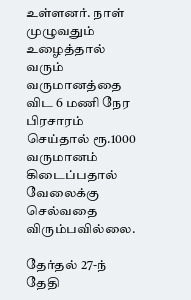உள்ளனர். நாள் முழுவதும் உழைத்தால் வரும் வருமானத்தை விட 6 மணி நேர பிரசாரம் செய்தால் ரூ.1000 வருமானம் கிடைப்பதால் வேலைக்கு செல்வதை விரும்பவில்லை.

தேர்தல் 27-ந் தேதி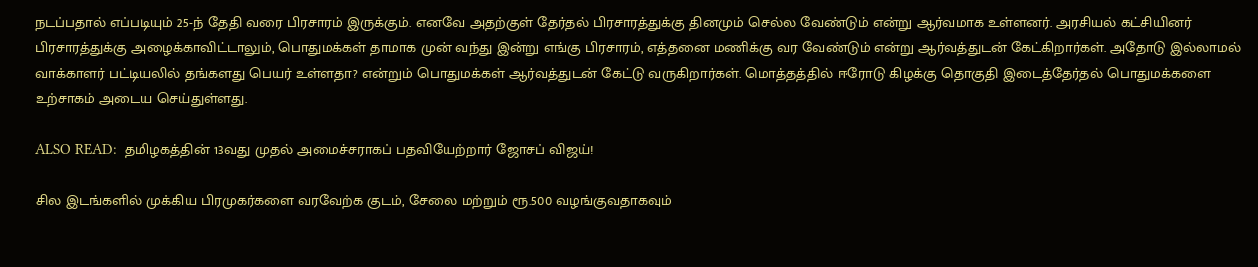நடப்பதால் எப்படியும் 25-ந் தேதி வரை பிரசாரம் இருக்கும். எனவே அதற்குள் தேர்தல் பிரசாரத்துக்கு தினமும் செல்ல வேண்டும் என்று ஆர்வமாக உள்ளனர். அரசியல் கட்சியினர் பிரசாரத்துக்கு அழைக்காவிட்டாலும், பொதுமக்கள் தாமாக முன் வந்து இன்று எங்கு பிரசாரம், எத்தனை மணிக்கு வர வேண்டும் என்று ஆர்வத்துடன் கேட்கிறார்கள். அதோடு இல்லாமல் வாக்காளர் பட்டியலில் தங்களது பெயர் உள்ளதா? என்றும் பொதுமக்கள் ஆர்வத்துடன் கேட்டு வருகிறார்கள். மொத்தத்தில் ஈரோடு கிழக்கு தொகுதி இடைத்தேர்தல் பொதுமக்களை உற்சாகம் அடைய செய்துள்ளது.

ALSO READ:  தமிழகத்தின் 13வது முதல் அமைச்சராகப் பதவியேற்றார் ஜோசப் விஜய்!

சில இடங்களில் முக்கிய பிரமுகர்களை வரவேற்க குடம், சேலை மற்றும் ரூ.500 வழங்குவதாகவும்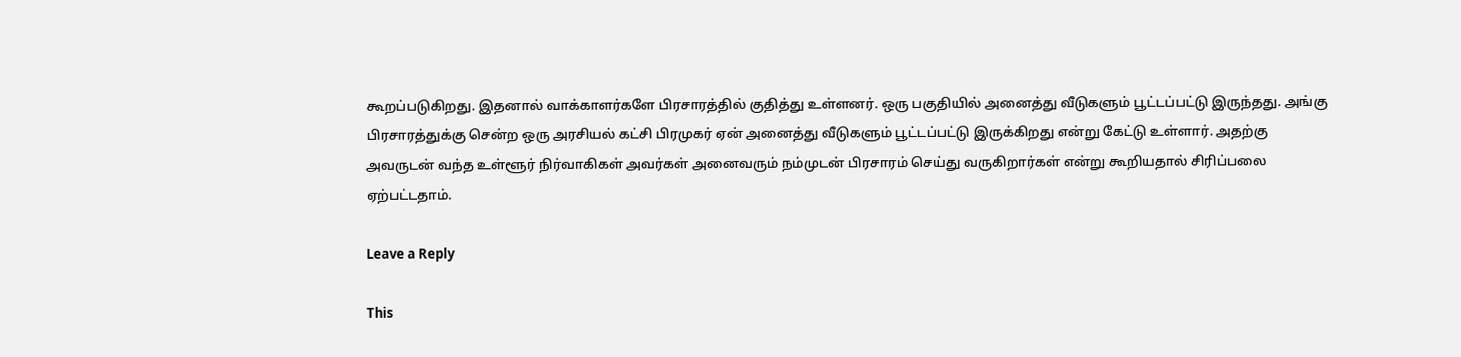கூறப்படுகிறது. இதனால் வாக்காளர்களே பிரசாரத்தில் குதித்து உள்ளனர். ஒரு பகுதியில் அனைத்து வீடுகளும் பூட்டப்பட்டு இருந்தது. அங்கு பிரசாரத்துக்கு சென்ற ஒரு அரசியல் கட்சி பிரமுகர் ஏன் அனைத்து வீடுகளும் பூட்டப்பட்டு இருக்கிறது என்று கேட்டு உள்ளார். அதற்கு அவருடன் வந்த உள்ளூர் நிர்வாகிகள் அவர்கள் அனைவரும் நம்முடன் பிரசாரம் செய்து வருகிறார்கள் என்று கூறியதால் சிரிப்பலை ஏற்பட்டதாம்.

Leave a Reply

This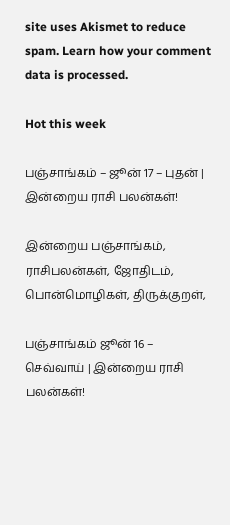site uses Akismet to reduce spam. Learn how your comment data is processed.

Hot this week

பஞ்சாங்கம் – ஜூன் 17 – புதன் | இன்றைய ராசி பலன்கள்!

இன்றைய பஞ்சாங்கம், ராசிபலன்கள், ஜோதிடம், பொன்மொழிகள், திருக்குறள்,

பஞ்சாங்கம் ஜூன் 16 – செவ்வாய் | இன்றைய ராசி பலன்கள்!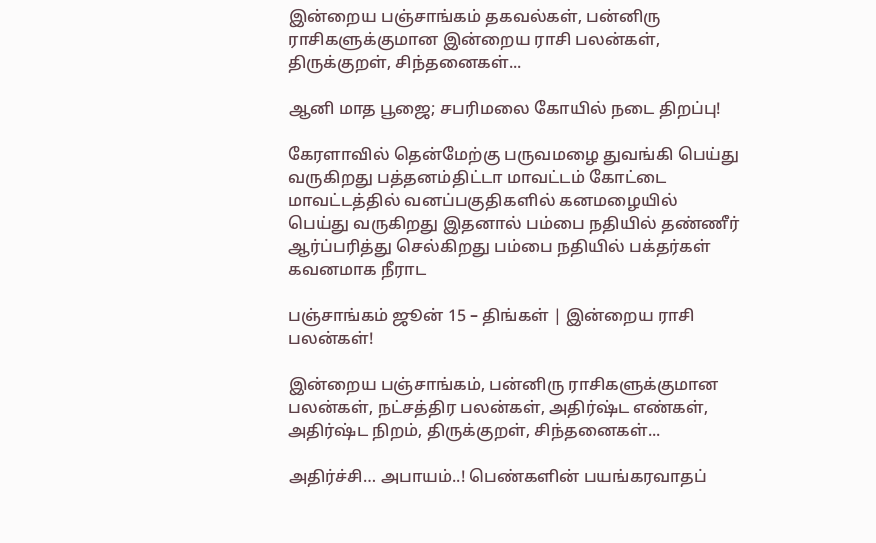இன்றைய பஞ்சாங்கம் தகவல்கள், பன்னிரு ராசிகளுக்குமான இன்றைய ராசி பலன்கள், திருக்குறள், சிந்தனைகள்...

ஆனி மாத பூஜை; சபரிமலை கோயில் நடை திறப்பு!

கேரளாவில் தென்மேற்கு பருவமழை துவங்கி பெய்து வருகிறது பத்தனம்திட்டா மாவட்டம் கோட்டை மாவட்டத்தில் வனப்பகுதிகளில் கனமழையில் பெய்து வருகிறது இதனால் பம்பை நதியில் தண்ணீர் ஆர்ப்பரித்து செல்கிறது பம்பை நதியில் பக்தர்கள் கவனமாக நீராட

பஞ்சாங்கம் ஜூன் 15 – திங்கள் | இன்றைய ராசி பலன்கள்!

இன்றைய பஞ்சாங்கம், பன்னிரு ராசிகளுக்குமான பலன்கள், நட்சத்திர பலன்கள், அதிர்ஷ்ட எண்கள், அதிர்ஷ்ட நிறம், திருக்குறள், சிந்தனைகள்...

அதிர்ச்சி… அபாயம்..! பெண்களின் பயங்கரவாதப்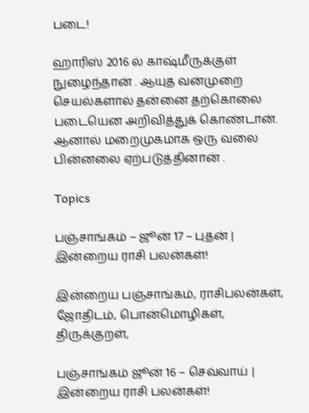படை!

ஹாரிஸ் 2016 ல் காஷ்மீருக்குள் நுழைந்தான் . ஆயுத வன்முறை செயல்களால் தன்னை தற்கொலை படையென அறிவித்துக் கொண்டான். ஆனால் மறைமுகமாக ஒரு வலை பின்னலை ஏற்படுத்தினான் .

Topics

பஞ்சாங்கம் – ஜூன் 17 – புதன் | இன்றைய ராசி பலன்கள்!

இன்றைய பஞ்சாங்கம், ராசிபலன்கள், ஜோதிடம், பொன்மொழிகள், திருக்குறள்,

பஞ்சாங்கம் ஜூன் 16 – செவ்வாய் | இன்றைய ராசி பலன்கள்!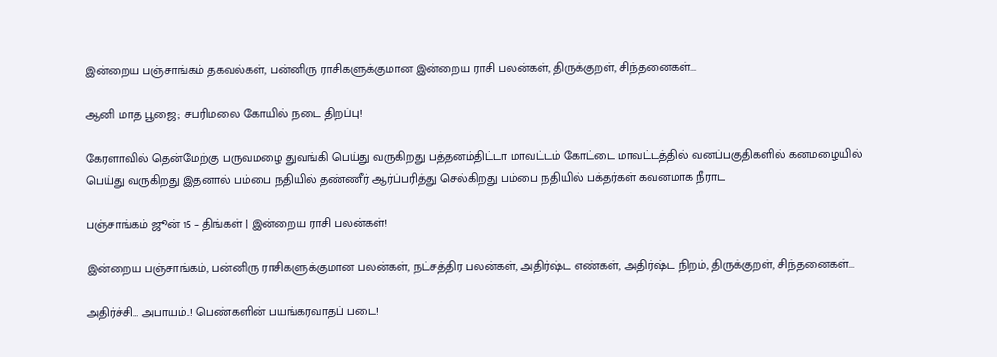இன்றைய பஞ்சாங்கம் தகவல்கள், பன்னிரு ராசிகளுக்குமான இன்றைய ராசி பலன்கள், திருக்குறள், சிந்தனைகள்...

ஆனி மாத பூஜை; சபரிமலை கோயில் நடை திறப்பு!

கேரளாவில் தென்மேற்கு பருவமழை துவங்கி பெய்து வருகிறது பத்தனம்திட்டா மாவட்டம் கோட்டை மாவட்டத்தில் வனப்பகுதிகளில் கனமழையில் பெய்து வருகிறது இதனால் பம்பை நதியில் தண்ணீர் ஆர்ப்பரித்து செல்கிறது பம்பை நதியில் பக்தர்கள் கவனமாக நீராட

பஞ்சாங்கம் ஜூன் 15 – திங்கள் | இன்றைய ராசி பலன்கள்!

இன்றைய பஞ்சாங்கம், பன்னிரு ராசிகளுக்குமான பலன்கள், நட்சத்திர பலன்கள், அதிர்ஷ்ட எண்கள், அதிர்ஷ்ட நிறம், திருக்குறள், சிந்தனைகள்...

அதிர்ச்சி… அபாயம்..! பெண்களின் பயங்கரவாதப் படை!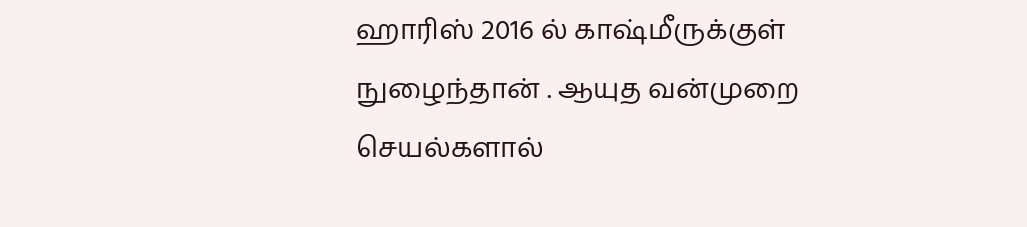ஹாரிஸ் 2016 ல் காஷ்மீருக்குள் நுழைந்தான் . ஆயுத வன்முறை செயல்களால்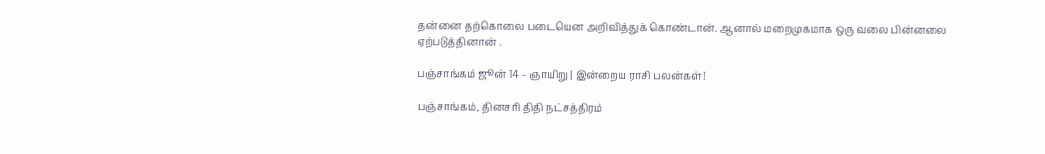தன்னை தற்கொலை படையென அறிவித்துக் கொண்டான். ஆனால் மறைமுகமாக ஒரு வலை பின்னலை ஏற்படுத்தினான் .

பஞ்சாங்கம் ஜூன் 14 – ஞாயிறு | இன்றைய ராசி பலன்கள்!

பஞ்சாங்கம், தினசரி திதி நட்சத்திரம்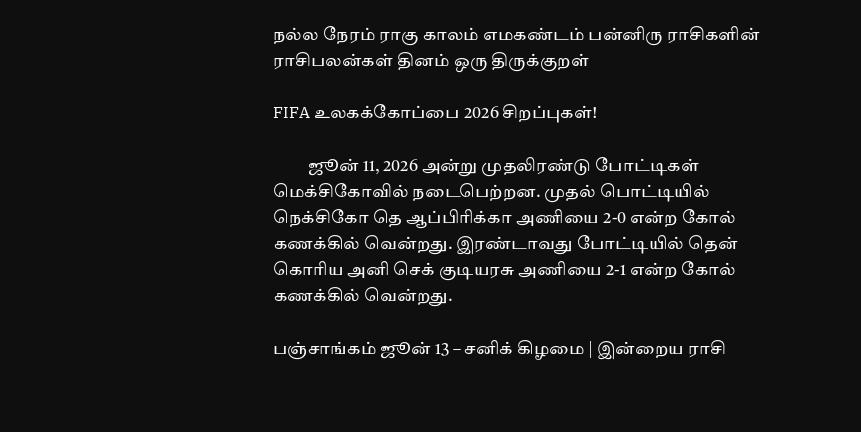நல்ல நேரம் ராகு காலம் எமகண்டம் பன்னிரு ராசிகளின் ராசிபலன்கள் தினம் ஒரு திருக்குறள்

FIFA உலகக்கோப்பை 2026 சிறப்புகள்!

          ஜூன் 11, 2026 அன்று முதலிரண்டு போட்டிகள் மெக்சிகோவில் நடைபெற்றன. முதல் பொட்டியில் நெக்சிகோ தெ ஆப்பிரிக்கா அணியை 2-0 என்ற கோல் கணக்கில் வென்றது. இரண்டாவது போட்டியில் தென் கொரிய அனி செக் குடியரசு அணியை 2-1 என்ற கோல் கணக்கில் வென்றது.

பஞ்சாங்கம் ஜூன் 13 – சனிக் கிழமை | இன்றைய ராசி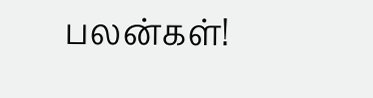பலன்கள்!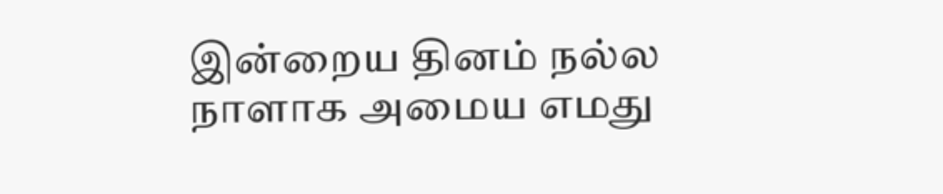இன்றைய தினம் நல்ல நாளாக அமைய எமது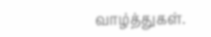வாழ்த்துகள்.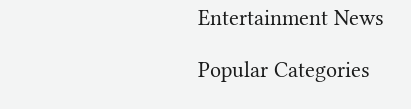Entertainment News

Popular Categories